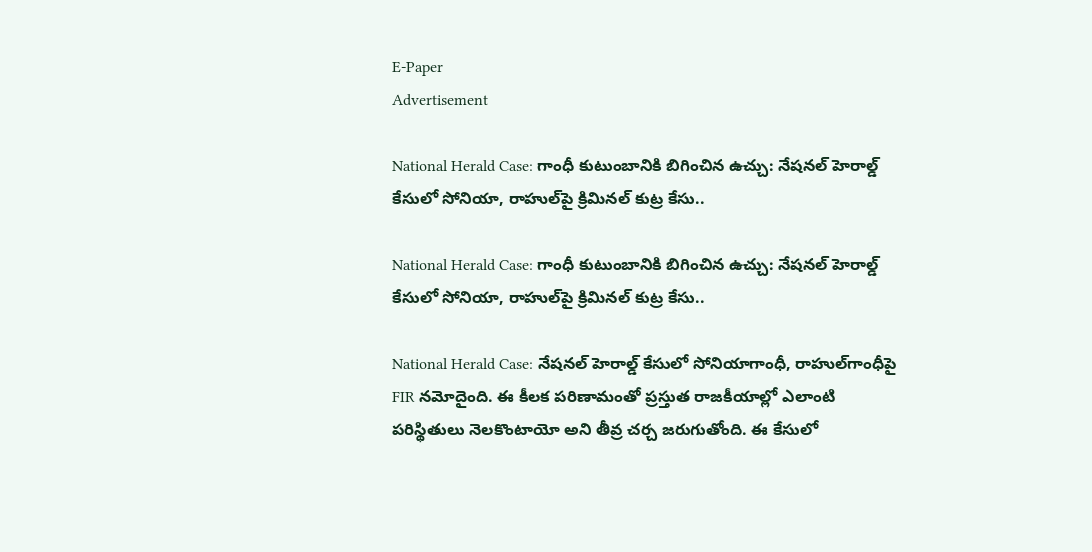E-Paper
Advertisement

National Herald Case: గాంధీ కుటుంబానికి బిగించిన ఉచ్చు: నేషనల్ హెరాల్డ్ కేసులో సోనియా, రాహుల్‌పై క్రిమినల్ కుట్ర కేసు..

National Herald Case: గాంధీ కుటుంబానికి బిగించిన ఉచ్చు: నేషనల్ హెరాల్డ్ కేసులో సోనియా, రాహుల్‌పై క్రిమినల్ కుట్ర కేసు..

National Herald Case: నేషనల్ హెరాల్డ్ కేసులో సోనియాగాంధీ, రాహుల్‌గాంధీపై FIR నమోదైంది. ఈ కీలక పరిణామంతో ప్రస్తుత రాజకీయాల్లో ఎలాంటి పరిస్థితులు నెలకొంటాయో అని తీవ్ర చర్చ జరుగుతోంది. ఈ కేసులో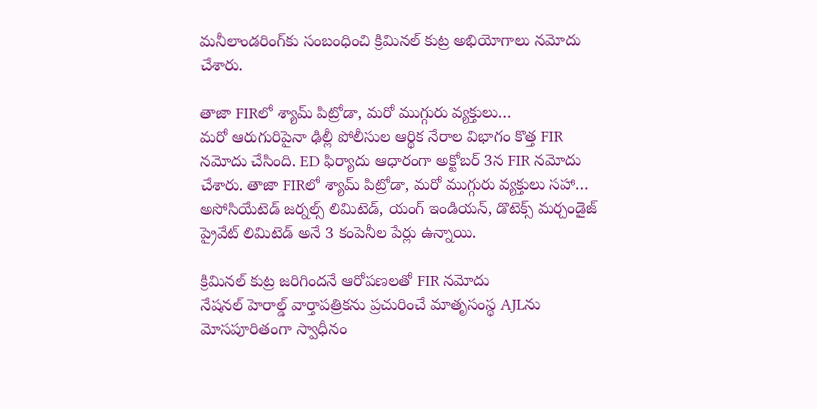మనీలాండరింగ్‌కు సంబంధించి క్రిమినల్ కుట్ర అభియోగాలు నమోదు చేశారు.

తాజా FIRలో శ్యామ్ పిట్రోడా, మరో ముగ్గురు వ్యక్తులు…
మరో ఆరుగురిపైనా ఢిల్లీ పోలీసుల ఆర్థిక నేరాల విభాగం కొత్త FIR నమోదు చేసింది. ED ఫిర్యాదు ఆధారంగా అక్టోబర్‌ 3న FIR నమోదు చేశారు. తాజా FIRలో శ్యామ్ పిట్రోడా, మరో ముగ్గురు వ్యక్తులు సహా… అసోసియేటెడ్ జర్నల్స్ లిమిటెడ్, యంగ్ ఇండియన్, డొటెక్స్ మర్చండైజ్ ప్రైవేట్ లిమిటెడ్ అనే 3 కంపెనీల పేర్లు ఉన్నాయి.

క్రిమినల్ కుట్ర జరిగిందనే ఆరోపణలతో FIR నమోదు
నేషనల్ హెరాల్డ్ వార్తాపత్రికను ప్రచురించే మాతృసంస్థ AJLను మోసపూరితంగా స్వాధీనం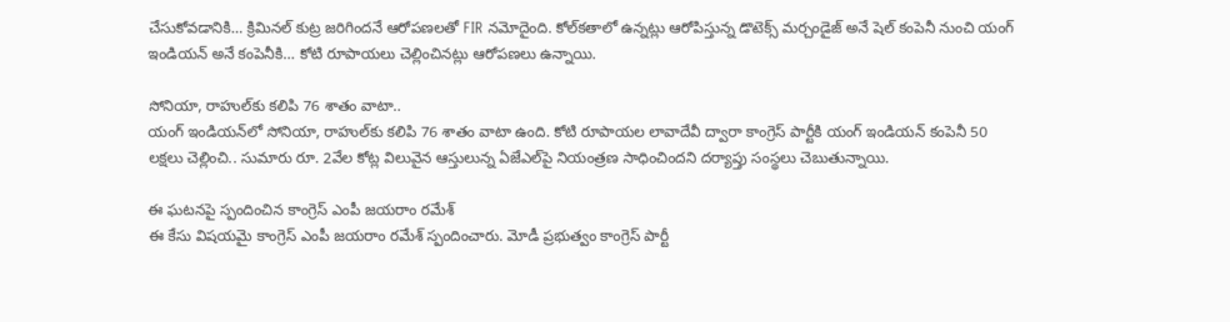చేసుకోవడానికి… క్రిమినల్ కుట్ర జరిగిందనే ఆరోపణలతో FIR నమోదైంది. కోల్‌కతాలో ఉన్నట్లు ఆరోపిస్తున్న డొటెక్స్ మర్చండైజ్ అనే షెల్ కంపెనీ నుంచి యంగ్ ఇండియన్ అనే కంపెనీకి… కోటి రూపాయలు చెల్లించినట్లు ఆరోపణలు ఉన్నాయి.

సోనియా, రాహుల్‌కు కలిపి 76 శాతం వాటా..
యంగ్ ఇండియన్‌లో సోనియా, రాహుల్‌కు కలిపి 76 శాతం వాటా ఉంది. కోటి రూపాయల లావాదేవీ ద్వారా కాంగ్రెస్ పార్టీకి యంగ్ ఇండియన్ కంపెనీ 50 లక్షలు చెల్లించి.. సుమారు రూ. 2వేల కోట్ల విలువైన ఆస్తులున్న ఏజేఎల్‌పై నియంత్రణ సాధించిందని దర్యాప్తు సంస్థలు చెబుతున్నాయి.

ఈ ఘటనపై స్పందించిన కాంగ్రెస్ ఎంపీ జయరాం రమేశ్
ఈ కేసు విషయమై కాంగ్రెస్ ఎంపీ జయరాం రమేశ్ స్పందించారు. మోడీ ప్రభుత్వం కాంగ్రెస్ పార్టీ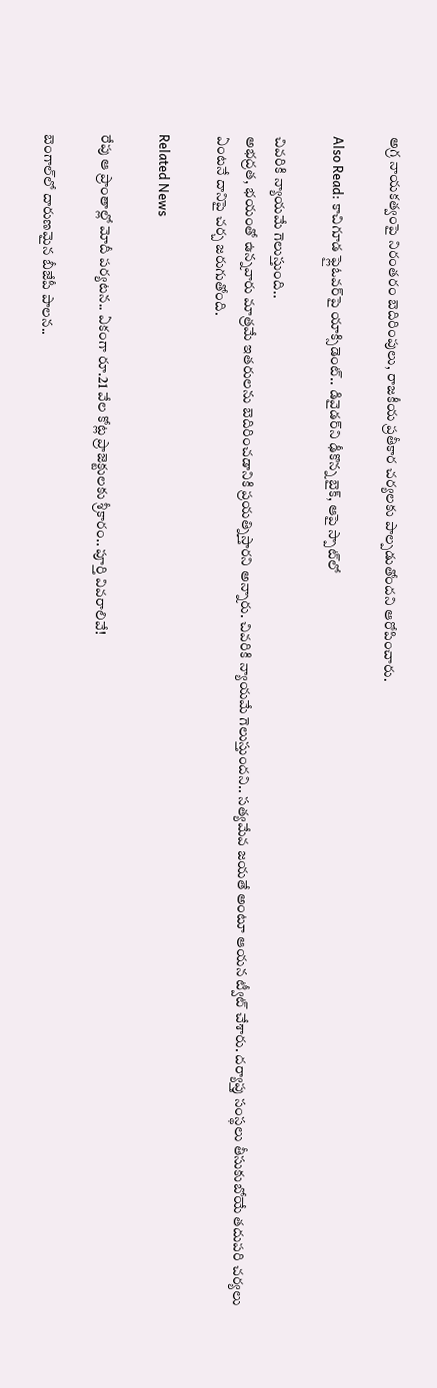అగ్ర నాయకత్వంపై నిరంతరం బెదిరింపులు, రాజకీయ ప్రతీకార చర్యలకు పాల్పడుతోందని ఆరోపించారు.

Also Read: కాచిగూడ ఫ్లైఓవర్‌పై యాక్సిడెంట్.. డివైడర్‌ని ఢీకొన్న బైక్, ఆపై స్పాట్‌లో

చివరికి న్యాయమే గెలుస్తుంది..
అభద్రత, భయంతో ఉన్నవారు మాత్రమే ఇతరులను బెదిరించడానికి ప్రయత్నిస్తారని అన్నారు. చివరికి న్యాయమే గెలుస్తుందని.. సత్యమేవ జయతే అంటూ ఆయన ట్వీట్ చేశారు. దర్యాప్తు సంస్థలు తీసుకుబోయే తదుపరి చర్యలు ఏంటనే దానిపై చర్చ జరుగుతోంది.

Related News

రేపు ఆ ప్రాంతాల్లో మోదీ పర్యటన.. ఏకంగా రూ.21 వేల కోట్ల ప్రాజెక్టులకు శ్రీకారం.. పూర్తి వివరాలివే!

బెంగాల్‌లో దారుణమైన బీజేపీ పాలన..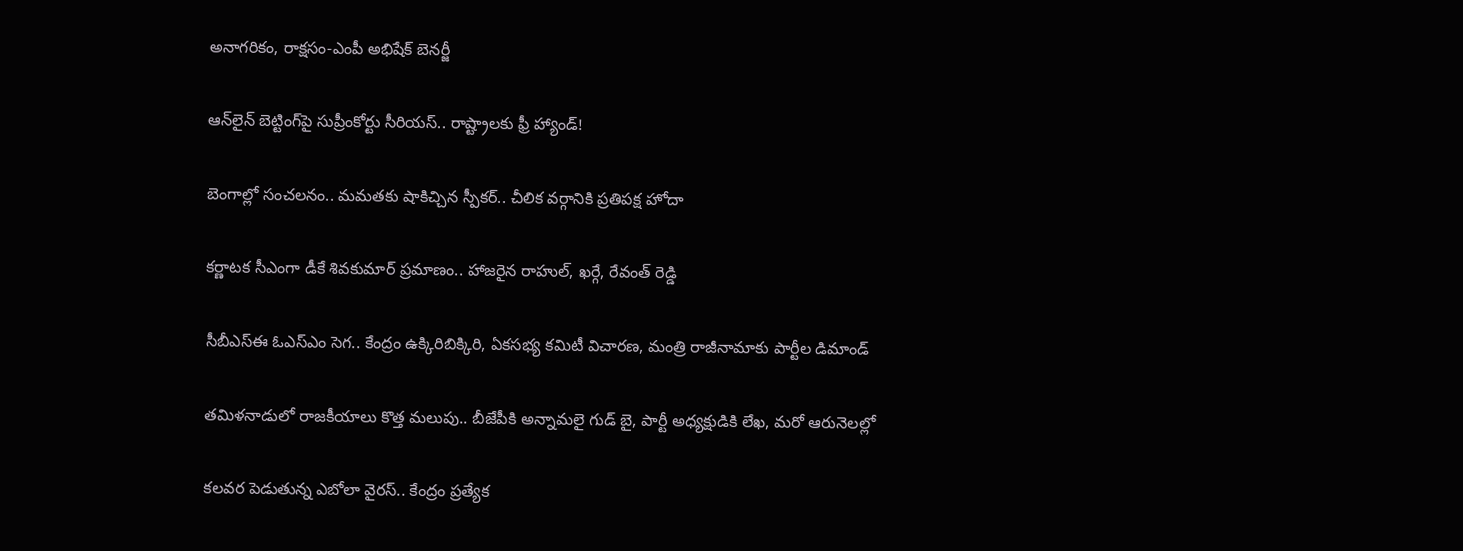అనాగరికం, రాక్షసం-ఎంపీ అభిషేక్ బెనర్జీ

ఆన్‌లైన్ బెట్టింగ్‌పై సుప్రీంకోర్టు సీరియస్.. రాష్ట్రాలకు ఫ్రీ హ్యాండ్!

బెంగాల్లో సంచలనం.. మమతకు షాకిచ్చిన స్పీకర్.. చీలిక వర్గానికి ప్రతిపక్ష హోదా

కర్ణాటక సీఎంగా డీకే శివకుమార్‌ ప్రమాణం.. హాజరైన రాహుల్, ఖర్గే, రేవంత్ రెడ్డి

సీబీఎస్ఈ ఓఎస్ఎం సెగ.. కేంద్రం ఉక్కిరిబిక్కిరి, ఏకసభ్య కమిటీ విచారణ, మంత్రి రాజీనామాకు పార్టీల డిమాండ్

తమిళనాడులో రాజకీయాలు కొత్త మలుపు.. బీజేపీకి అన్నామలై గుడ్ బై, పార్టీ అధ్యక్షుడికి లేఖ, మరో ఆరునెలల్లో

కలవర పెడుతున్న ఎబోలా వైరస్.. కేంద్రం ప్రత్యేక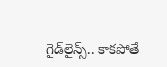గైడ్‌లైన్స్.. కాకపోతే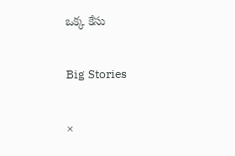ఒక్క కేసు

Big Stories

×